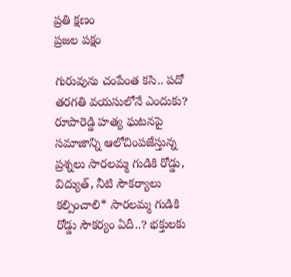ప్రతి క్షణం
ప్రజల పక్షం

గురువును చంపేంత కసి.. పదో తరగతి వయసులోనే ఎందుకు? రూపారెడ్డి హత్య ఘటనపై సమాజాన్ని ఆలోచింపజేస్తున్న ప్రశ్నలు సారలమ్మ గుడికి రోడ్డు, విద్యుత్, నీటి సౌకర్యాలు కల్పించాలి* సారలమ్మ గుడికి రోడ్డు సౌకర్యం ఏదీ..? భక్తులకు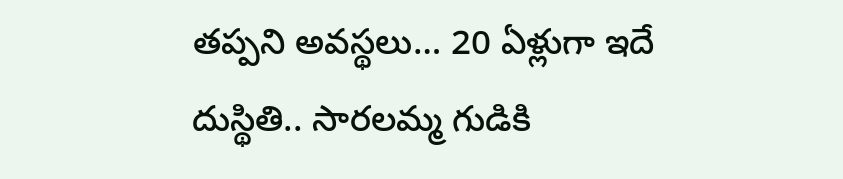తప్పని అవస్థలు… 20 ఏళ్లుగా ఇదే దుస్థితి.. సారలమ్మ గుడికి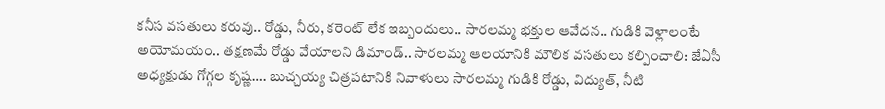కనీస వసతులు కరువు.. రోడ్డు, నీరు, కరెంట్ లేక ఇబ్బందులు.. సారలమ్మ భక్తుల ఆవేదన.. గుడికి వెళ్లాలంటే అయోమయం.. తక్షణమే రోడ్డు వేయాలని డిమాండ్.. సారలమ్మ ఆలయానికి మౌలిక వసతులు కల్పించాలి: జేఏసీ అధ్యక్షుడు గోగ్గల కృష్ణ…. బుచ్చయ్య చిత్రపటానికి నివాళులు సారలమ్మ గుడికి రోడ్డు, విద్యుత్, నీటి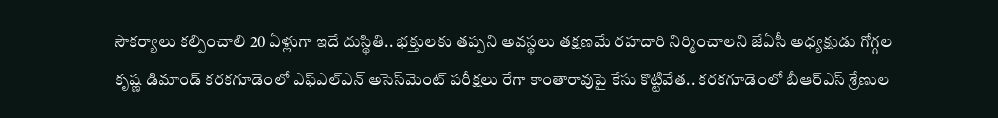సౌకర్యాలు కల్పించాలి 20 ఏళ్లుగా ఇదే దుస్థితి.. భక్తులకు తప్పని అవస్థలు తక్షణమే రహదారి నిర్మించాలని జేఏసీ అధ్యక్షుడు గోగ్గల కృష్ణ డిమాండ్ కరకగూడెంలో ఎఫ్‌ఎల్‌ఎన్ అసెస్‌మెంట్ పరీక్షలు రేగా కాంతారావుపై కేసు కొట్టివేత.. కరకగూడెంలో బీఆర్ఎస్ శ్రేణుల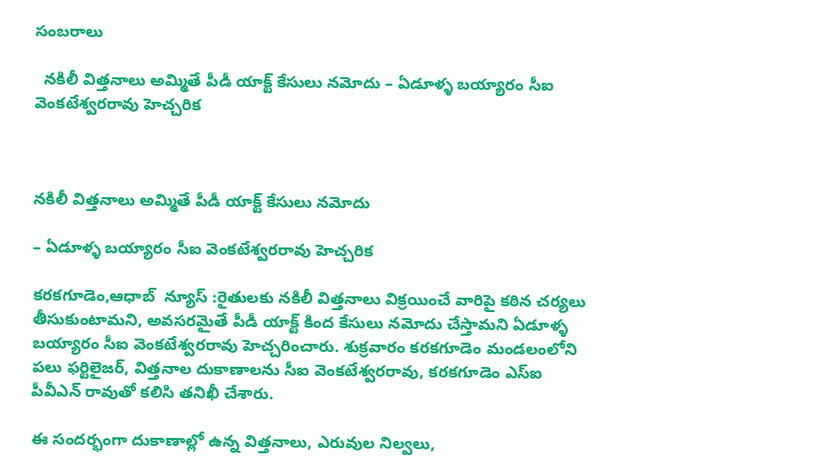సంబరాలు

  నకిలీ విత్తనాలు అమ్మితే పీడీ యాక్ట్ కేసులు నమోదు – ఏడూళ్ళ బయ్యారం సీఐ వెంకటేశ్వరరావు హెచ్చరిక



నకిలీ విత్తనాలు అమ్మితే పీడీ యాక్ట్ కేసులు నమోదు

– ఏడూళ్ళ బయ్యారం సీఐ వెంకటేశ్వరరావు హెచ్చరిక

కరకగూడెం,ఆధాబ్  న్యూస్ :రైతులకు నకిలీ విత్తనాలు విక్రయించే వారిపై కఠిన చర్యలు తీసుకుంటామని, అవసరమైతే పీడీ యాక్ట్ కింద కేసులు నమోదు చేస్తామని ఏడూళ్ళ బయ్యారం సీఐ వెంకటేశ్వరరావు హెచ్చరించారు. శుక్రవారం కరకగూడెం మండలంలోని పలు ఫర్టిలైజర్, విత్తనాల దుకాణాలను సీఐ వెంకటేశ్వరరావు, కరకగూడెం ఎస్ఐ పీవీఎన్ రావుతో కలిసి తనిఖీ చేశారు.

ఈ సందర్భంగా దుకాణాల్లో ఉన్న విత్తనాలు, ఎరువుల నిల్వలు,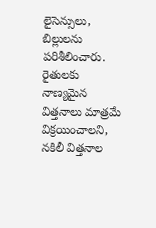లైసెన్సులు, బిల్లులను పరిశీలించారు. రైతులకు నాణ్యమైన విత్తనాలు మాత్రమే విక్రయించాలని, నకిలీ విత్తనాల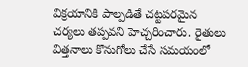విక్రయానికి పాల్పడితే చట్టపరమైన చర్యలు తప్పవని హెచ్చరించారు. రైతులు విత్తనాలు కొనుగోలు చేసే సమయంలో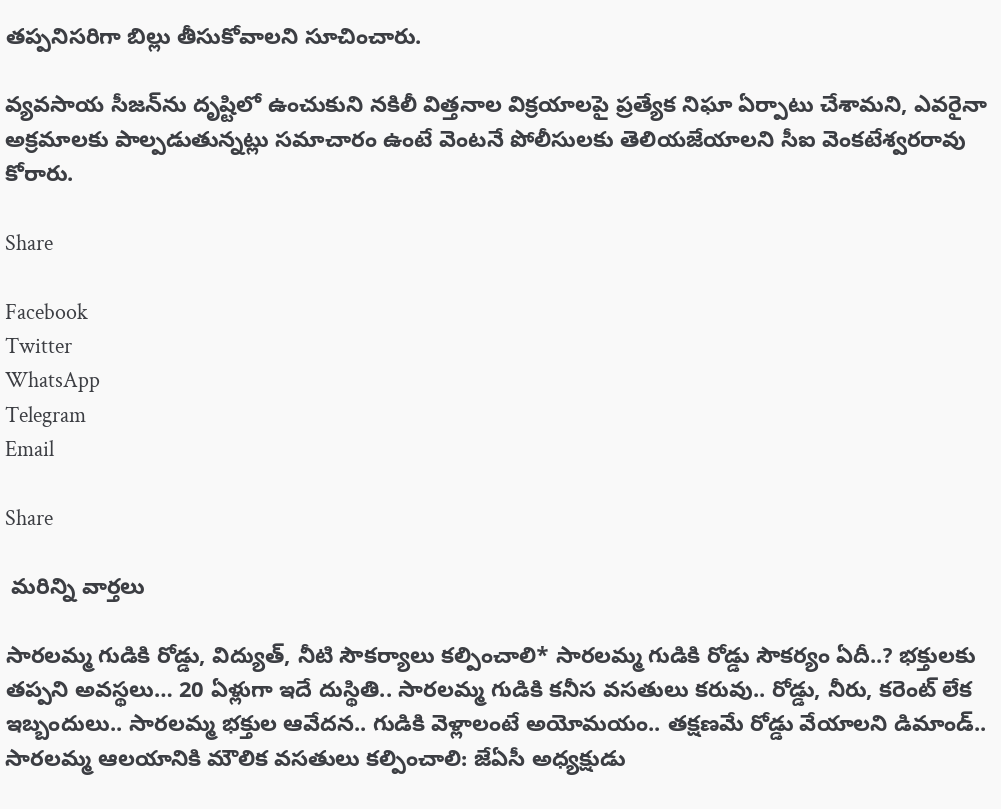తప్పనిసరిగా బిల్లు తీసుకోవాలని సూచించారు.

వ్యవసాయ సీజన్‌ను దృష్టిలో ఉంచుకుని నకిలీ విత్తనాల విక్రయాలపై ప్రత్యేక నిఘా ఏర్పాటు చేశామని, ఎవరైనా అక్రమాలకు పాల్పడుతున్నట్లు సమాచారం ఉంటే వెంటనే పోలీసులకు తెలియజేయాలని సీఐ వెంకటేశ్వరరావు కోరారు.

Share

Facebook
Twitter
WhatsApp
Telegram
Email

Share

 మరిన్ని వార్తలు

సారలమ్మ గుడికి రోడ్డు, విద్యుత్, నీటి సౌకర్యాలు కల్పించాలి* సారలమ్మ గుడికి రోడ్డు సౌకర్యం ఏదీ..? భక్తులకు తప్పని అవస్థలు… 20 ఏళ్లుగా ఇదే దుస్థితి.. సారలమ్మ గుడికి కనీస వసతులు కరువు.. రోడ్డు, నీరు, కరెంట్ లేక ఇబ్బందులు.. సారలమ్మ భక్తుల ఆవేదన.. గుడికి వెళ్లాలంటే అయోమయం.. తక్షణమే రోడ్డు వేయాలని డిమాండ్.. సారలమ్మ ఆలయానికి మౌలిక వసతులు కల్పించాలి: జేఏసీ అధ్యక్షుడు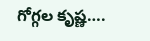గోగ్గల కృష్ణ….